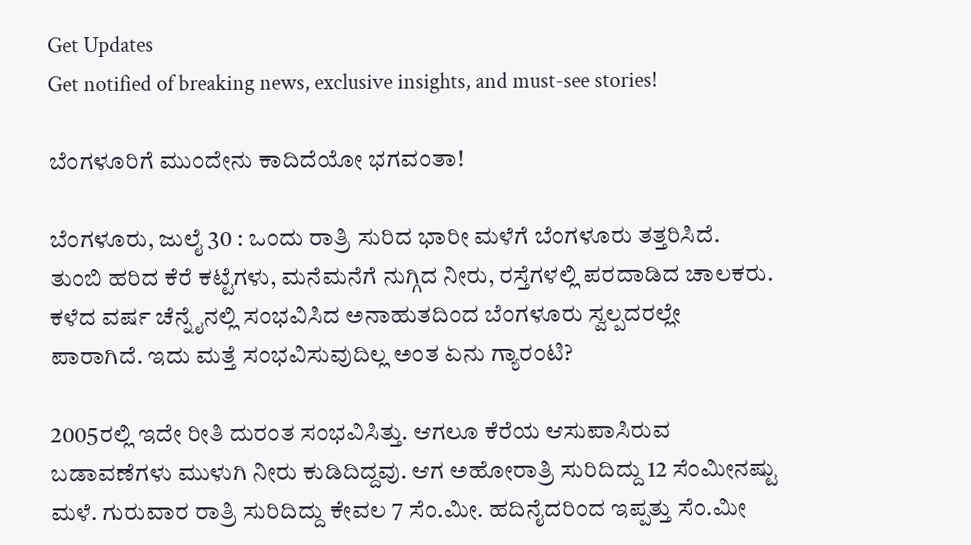Get Updates
Get notified of breaking news, exclusive insights, and must-see stories!

ಬೆಂಗಳೂರಿಗೆ ಮುಂದೇನು ಕಾದಿದೆಯೋ ಭಗವಂತಾ!

ಬೆಂಗಳೂರು, ಜುಲೈ 30 : ಒಂದು ರಾತ್ರಿ ಸುರಿದ ಭಾರೀ ಮಳೆಗೆ ಬೆಂಗಳೂರು ತತ್ತರಿಸಿದೆ. ತುಂಬಿ ಹರಿದ ಕೆರೆ ಕಟ್ಟೆಗಳು, ಮನೆಮನೆಗೆ ನುಗ್ಗಿದ ನೀರು, ರಸ್ತೆಗಳಲ್ಲಿ ಪರದಾಡಿದ ಚಾಲಕರು. ಕಳೆದ ವರ್ಷ ಚೆನ್ನೈನಲ್ಲಿ ಸಂಭವಿಸಿದ ಅನಾಹುತದಿಂದ ಬೆಂಗಳೂರು ಸ್ವಲ್ಪದರಲ್ಲೇ ಪಾರಾಗಿದೆ. ಇದು ಮತ್ತೆ ಸಂಭವಿಸುವುದಿಲ್ಲ ಅಂತ ಏನು ಗ್ಯಾರಂಟಿ?

2005ರಲ್ಲಿ ಇದೇ ರೀತಿ ದುರಂತ ಸಂಭವಿಸಿತ್ತು. ಆಗಲೂ ಕೆರೆಯ ಆಸುಪಾಸಿರುವ ಬಡಾವಣೆಗಳು ಮುಳುಗಿ ನೀರು ಕುಡಿದಿದ್ದವು. ಆಗ ಅಹೋರಾತ್ರಿ ಸುರಿದಿದ್ದು 12 ಸೆಂಮೀನಷ್ಟು ಮಳೆ. ಗುರುವಾರ ರಾತ್ರಿ ಸುರಿದಿದ್ದು ಕೇವಲ 7 ಸೆಂ.ಮೀ. ಹದಿನೈದರಿಂದ ಇಪ್ಪತ್ತು ಸೆಂ.ಮೀ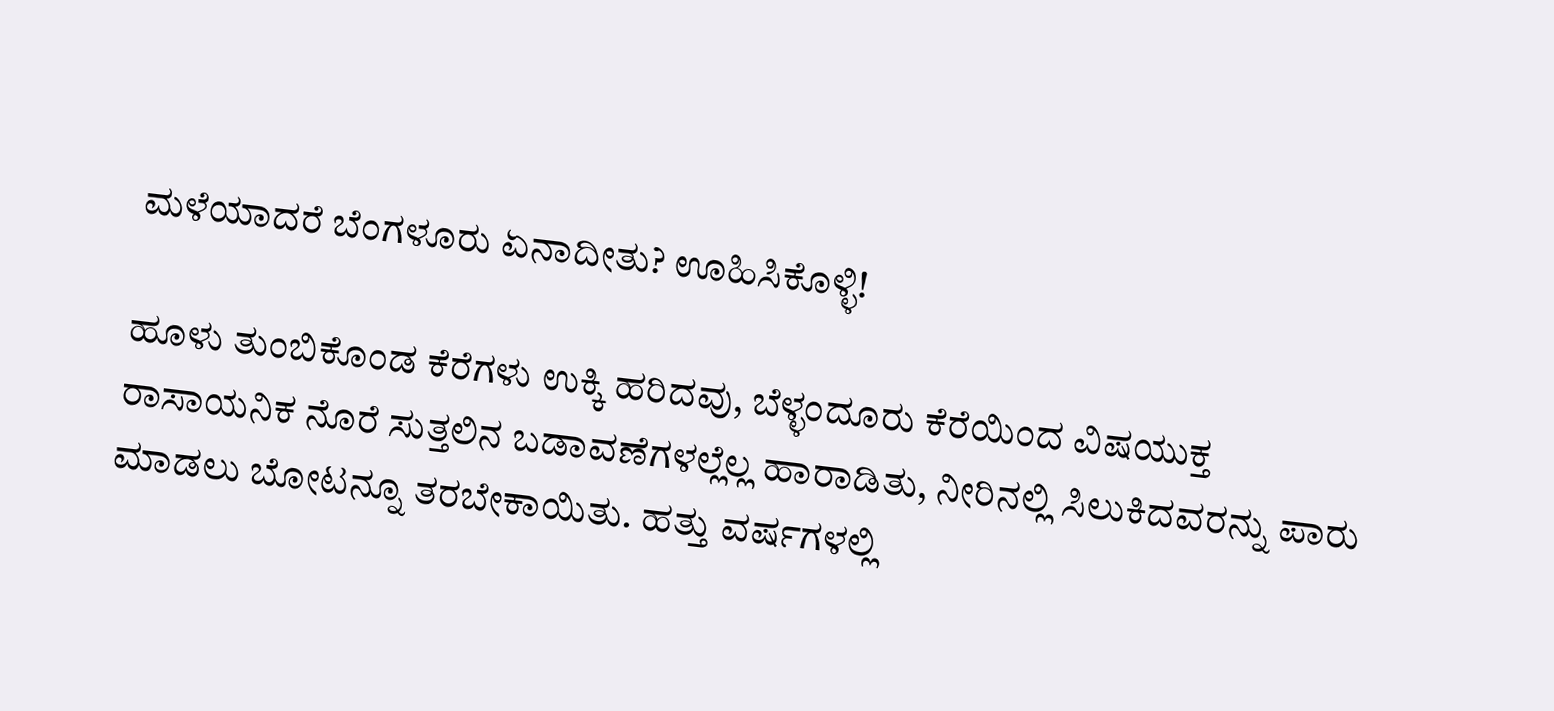ಮಳೆಯಾದರೆ ಬೆಂಗಳೂರು ಏನಾದೀತು? ಊಹಿಸಿಕೊಳ್ಳಿ!

ಹೂಳು ತುಂಬಿಕೊಂಡ ಕೆರೆಗಳು ಉಕ್ಕಿ ಹರಿದವು, ಬೆಳ್ಳಂದೂರು ಕೆರೆಯಿಂದ ವಿಷಯುಕ್ತ ರಾಸಾಯನಿಕ ನೊರೆ ಸುತ್ತಲಿನ ಬಡಾವಣೆಗಳಲ್ಲೆಲ್ಲ ಹಾರಾಡಿತು, ನೀರಿನಲ್ಲಿ ಸಿಲುಕಿದವರನ್ನು ಪಾರು ಮಾಡಲು ಬೋಟನ್ನೂ ತರಬೇಕಾಯಿತು. ಹತ್ತು ವರ್ಷಗಳಲ್ಲಿ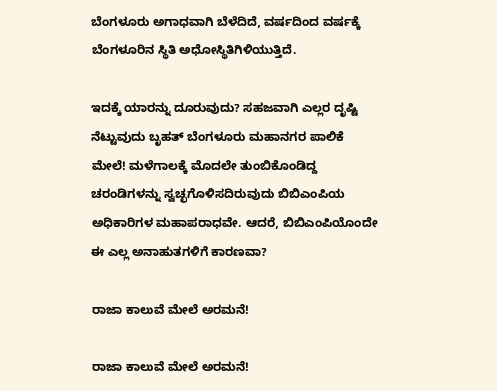ಬೆಂಗಳೂರು ಅಗಾಧವಾಗಿ ಬೆಳೆದಿದೆ, ವರ್ಷದಿಂದ ವರ್ಷಕ್ಕೆ ಬೆಂಗಳೂರಿನ ಸ್ಥಿತಿ ಅಧೋಸ್ಥಿತಿಗಿಳಿಯುತ್ತಿದೆ.

ಇದಕ್ಕೆ ಯಾರನ್ನು ದೂರುವುದು? ಸಹಜವಾಗಿ ಎಲ್ಲರ ದೃಷ್ಟಿ ನೆಟ್ಟುವುದು ಬೃಹತ್ ಬೆಂಗಳೂರು ಮಹಾನಗರ ಪಾಲಿಕೆ ಮೇಲೆ! ಮಳೆಗಾಲಕ್ಕೆ ಮೊದಲೇ ತುಂಬಿಕೊಂಡಿದ್ದ ಚರಂಡಿಗಳನ್ನು ಸ್ವಚ್ಛಗೊಳಿಸದಿರುವುದು ಬಿಬಿಎಂಪಿಯ ಅಧಿಕಾರಿಗಳ ಮಹಾಪರಾಧವೇ. ಆದರೆ, ಬಿಬಿಎಂಪಿಯೊಂದೇ ಈ ಎಲ್ಲ ಅನಾಹುತಗಳಿಗೆ ಕಾರಣವಾ?

ರಾಜಾ ಕಾಲುವೆ ಮೇಲೆ ಅರಮನೆ!

ರಾಜಾ ಕಾಲುವೆ ಮೇಲೆ ಅರಮನೆ!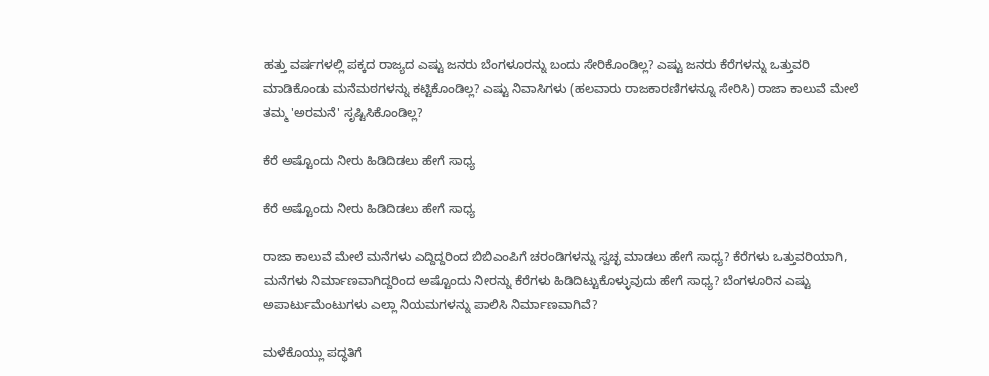ಹತ್ತು ವರ್ಷಗಳಲ್ಲಿ ಪಕ್ಕದ ರಾಜ್ಯದ ಎಷ್ಟು ಜನರು ಬೆಂಗಳೂರನ್ನು ಬಂದು ಸೇರಿಕೊಂಡಿಲ್ಲ? ಎಷ್ಟು ಜನರು ಕೆರೆಗಳನ್ನು ಒತ್ತುವರಿ ಮಾಡಿಕೊಂಡು ಮನೆಮಠಗಳನ್ನು ಕಟ್ಟಿಕೊಂಡಿಲ್ಲ? ಎಷ್ಟು ನಿವಾಸಿಗಳು (ಹಲವಾರು ರಾಜಕಾರಣಿಗಳನ್ನೂ ಸೇರಿಸಿ) ರಾಜಾ ಕಾಲುವೆ ಮೇಲೆ ತಮ್ಮ 'ಅರಮನೆ' ಸೃಷ್ಟಿಸಿಕೊಂಡಿಲ್ಲ?

ಕೆರೆ ಅಷ್ಟೊಂದು ನೀರು ಹಿಡಿದಿಡಲು ಹೇಗೆ ಸಾಧ್ಯ

ಕೆರೆ ಅಷ್ಟೊಂದು ನೀರು ಹಿಡಿದಿಡಲು ಹೇಗೆ ಸಾಧ್ಯ

ರಾಜಾ ಕಾಲುವೆ ಮೇಲೆ ಮನೆಗಳು ಎದ್ದಿದ್ದರಿಂದ ಬಿಬಿಎಂಪಿಗೆ ಚರಂಡಿಗಳನ್ನು ಸ್ವಚ್ಛ ಮಾಡಲು ಹೇಗೆ ಸಾಧ್ಯ? ಕೆರೆಗಳು ಒತ್ತುವರಿಯಾಗಿ, ಮನೆಗಳು ನಿರ್ಮಾಣವಾಗಿದ್ದರಿಂದ ಅಷ್ಟೊಂದು ನೀರನ್ನು ಕೆರೆಗಳು ಹಿಡಿದಿಟ್ಟುಕೊಳ್ಳುವುದು ಹೇಗೆ ಸಾಧ್ಯ? ಬೆಂಗಳೂರಿನ ಎಷ್ಟು ಅಪಾರ್ಟುಮೆಂಟುಗಳು ಎಲ್ಲಾ ನಿಯಮಗಳನ್ನು ಪಾಲಿಸಿ ನಿರ್ಮಾಣವಾಗಿವೆ?

ಮಳೆಕೊಯ್ಲು ಪದ್ಧತಿಗೆ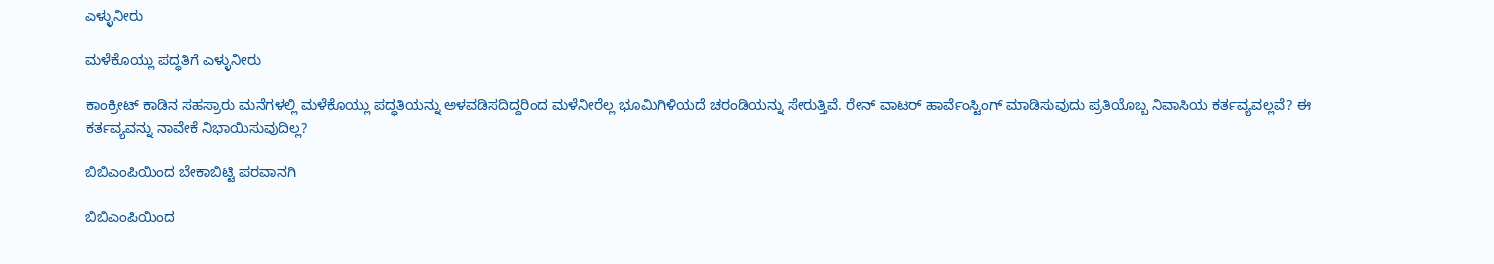ಎಳ್ಳುನೀರು

ಮಳೆಕೊಯ್ಲು ಪದ್ಧತಿಗೆ ಎಳ್ಳುನೀರು

ಕಾಂಕ್ರೀಟ್ ಕಾಡಿನ ಸಹಸ್ರಾರು ಮನೆಗಳಲ್ಲಿ ಮಳೆಕೊಯ್ಲು ಪದ್ಧತಿಯನ್ನು ಅಳವಡಿಸದಿದ್ದರಿಂದ ಮಳೆನೀರೆಲ್ಲ ಭೂಮಿಗಿಳಿಯದೆ ಚರಂಡಿಯನ್ನು ಸೇರುತ್ತಿವೆ. ರೇನ್ ವಾಟರ್ ಹಾರ್ವೆಂಸ್ಟಿಂಗ್ ಮಾಡಿಸುವುದು ಪ್ರತಿಯೊಬ್ಬ ನಿವಾಸಿಯ ಕರ್ತವ್ಯವಲ್ಲವೆ? ಈ ಕರ್ತವ್ಯವನ್ನು ನಾವೇಕೆ ನಿಭಾಯಿಸುವುದಿಲ್ಲ?

ಬಿಬಿಎಂಪಿಯಿಂದ ಬೇಕಾಬಿಟ್ಟಿ ಪರವಾನಗಿ

ಬಿಬಿಎಂಪಿಯಿಂದ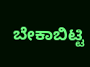ಬೇಕಾಬಿಟ್ಟಿ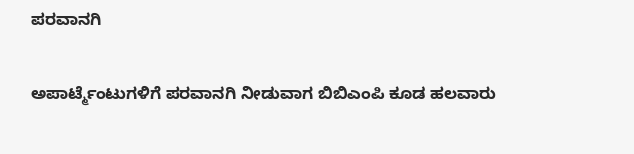ಪರವಾನಗಿ

ಅಪಾರ್ಟ್ಮೆಂಟುಗಳಿಗೆ ಪರವಾನಗಿ ನೀಡುವಾಗ ಬಿಬಿಎಂಪಿ ಕೂಡ ಹಲವಾರು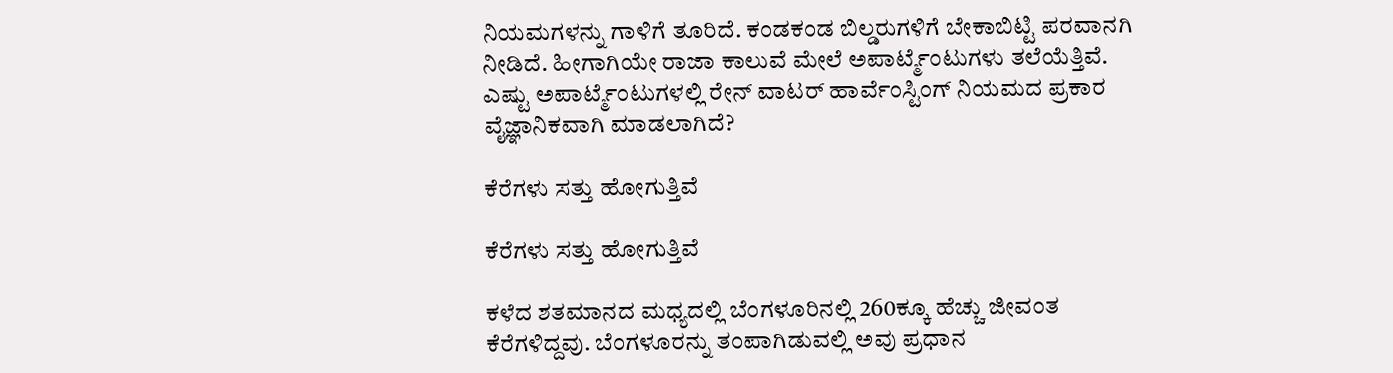ನಿಯಮಗಳನ್ನು ಗಾಳಿಗೆ ತೂರಿದೆ. ಕಂಡಕಂಡ ಬಿಲ್ಡರುಗಳಿಗೆ ಬೇಕಾಬಿಟ್ಟಿ ಪರವಾನಗಿ ನೀಡಿದೆ. ಹೀಗಾಗಿಯೇ ರಾಜಾ ಕಾಲುವೆ ಮೇಲೆ ಅಪಾರ್ಟ್ಮೆಂಟುಗಳು ತಲೆಯೆತ್ತಿವೆ. ಎಷ್ಟು ಅಪಾರ್ಟ್ಮೆಂಟುಗಳಲ್ಲಿ ರೇನ್ ವಾಟರ್ ಹಾರ್ವೆಂಸ್ಟಿಂಗ್ ನಿಯಮದ ಪ್ರಕಾರ ವೈಜ್ಞಾನಿಕವಾಗಿ ಮಾಡಲಾಗಿದೆ?

ಕೆರೆಗಳು ಸತ್ತು ಹೋಗುತ್ತಿವೆ

ಕೆರೆಗಳು ಸತ್ತು ಹೋಗುತ್ತಿವೆ

ಕಳೆದ ಶತಮಾನದ ಮಧ್ಯದಲ್ಲಿ ಬೆಂಗಳೂರಿನಲ್ಲಿ 260ಕ್ಕೂ ಹೆಚ್ಚು ಜೀವಂತ ಕೆರೆಗಳಿದ್ದವು. ಬೆಂಗಳೂರನ್ನು ತಂಪಾಗಿಡುವಲ್ಲಿ ಅವು ಪ್ರಧಾನ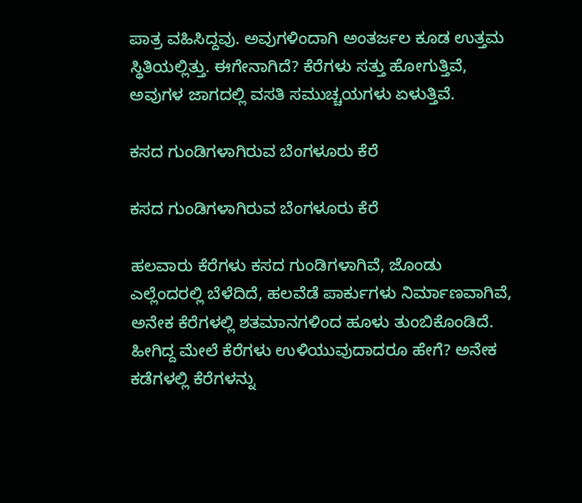ಪಾತ್ರ ವಹಿಸಿದ್ದವು. ಅವುಗಳಿಂದಾಗಿ ಅಂತರ್ಜಲ ಕೂಡ ಉತ್ತಮ ಸ್ಥಿತಿಯಲ್ಲಿತ್ತು. ಈಗೇನಾಗಿದೆ? ಕೆರೆಗಳು ಸತ್ತು ಹೋಗುತ್ತಿವೆ, ಅವುಗಳ ಜಾಗದಲ್ಲಿ ವಸತಿ ಸಮುಚ್ಚಯಗಳು ಏಳುತ್ತಿವೆ.

ಕಸದ ಗುಂಡಿಗಳಾಗಿರುವ ಬೆಂಗಳೂರು ಕೆರೆ

ಕಸದ ಗುಂಡಿಗಳಾಗಿರುವ ಬೆಂಗಳೂರು ಕೆರೆ

ಹಲವಾರು ಕೆರೆಗಳು ಕಸದ ಗುಂಡಿಗಳಾಗಿವೆ, ಜೊಂಡು ಎಲ್ಲೆಂದರಲ್ಲಿ ಬೆಳೆದಿದೆ, ಹಲವೆಡೆ ಪಾರ್ಕುಗಳು ನಿರ್ಮಾಣವಾಗಿವೆ, ಅನೇಕ ಕೆರೆಗಳಲ್ಲಿ ಶತಮಾನಗಳಿಂದ ಹೂಳು ತುಂಬಿಕೊಂಡಿದೆ. ಹೀಗಿದ್ದ ಮೇಲೆ ಕೆರೆಗಳು ಉಳಿಯುವುದಾದರೂ ಹೇಗೆ? ಅನೇಕ ಕಡೆಗಳಲ್ಲಿ ಕೆರೆಗಳನ್ನು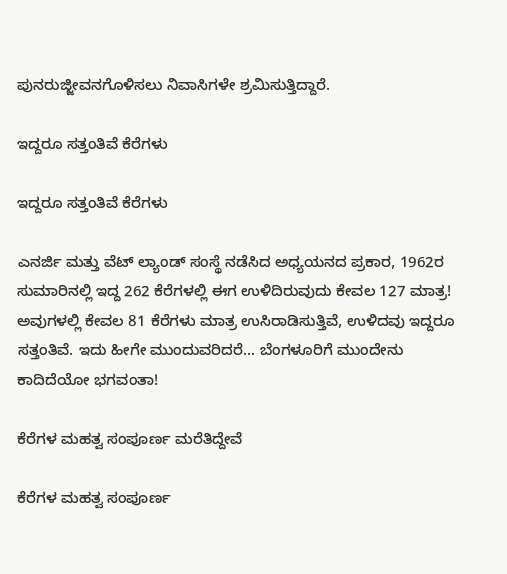ಪುನರುಜ್ಜೀವನಗೊಳಿಸಲು ನಿವಾಸಿಗಳೇ ಶ್ರಮಿಸುತ್ತಿದ್ದಾರೆ.

ಇದ್ದರೂ ಸತ್ತಂತಿವೆ ಕೆರೆಗಳು

ಇದ್ದರೂ ಸತ್ತಂತಿವೆ ಕೆರೆಗಳು

ಎನರ್ಜಿ ಮತ್ತು ವೆಟ್ ಲ್ಯಾಂಡ್ ಸಂಸ್ಥೆ ನಡೆಸಿದ ಅಧ್ಯಯನದ ಪ್ರಕಾರ, 1962ರ ಸುಮಾರಿನಲ್ಲಿ ಇದ್ದ 262 ಕೆರೆಗಳಲ್ಲಿ ಈಗ ಉಳಿದಿರುವುದು ಕೇವಲ 127 ಮಾತ್ರ! ಅವುಗಳಲ್ಲಿ ಕೇವಲ 81 ಕೆರೆಗಳು ಮಾತ್ರ ಉಸಿರಾಡಿಸುತ್ತಿವೆ, ಉಳಿದವು ಇದ್ದರೂ ಸತ್ತಂತಿವೆ. ಇದು ಹೀಗೇ ಮುಂದುವರಿದರೆ... ಬೆಂಗಳೂರಿಗೆ ಮುಂದೇನು ಕಾದಿದೆಯೋ ಭಗವಂತಾ!

ಕೆರೆಗಳ ಮಹತ್ವ ಸಂಪೂರ್ಣ ಮರೆತಿದ್ದೇವೆ

ಕೆರೆಗಳ ಮಹತ್ವ ಸಂಪೂರ್ಣ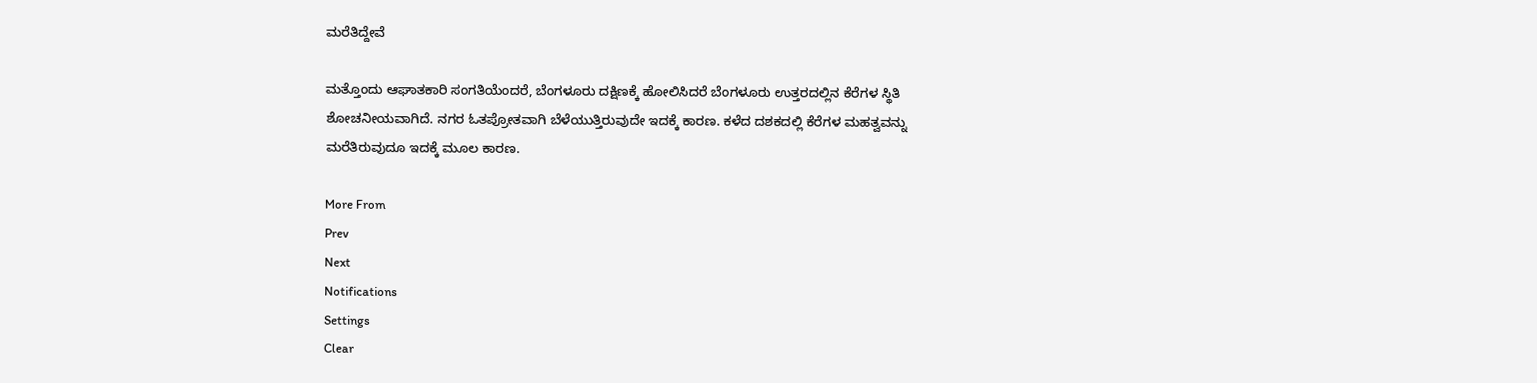ಮರೆತಿದ್ದೇವೆ

ಮತ್ತೊಂದು ಆಘಾತಕಾರಿ ಸಂಗತಿಯೆಂದರೆ, ಬೆಂಗಳೂರು ದಕ್ಷಿಣಕ್ಕೆ ಹೋಲಿಸಿದರೆ ಬೆಂಗಳೂರು ಉತ್ತರದಲ್ಲಿನ ಕೆರೆಗಳ ಸ್ಥಿತಿ ಶೋಚನೀಯವಾಗಿದೆ. ನಗರ ಓತಪ್ರೋತವಾಗಿ ಬೆಳೆಯುತ್ತಿರುವುದೇ ಇದಕ್ಕೆ ಕಾರಣ. ಕಳೆದ ದಶಕದಲ್ಲಿ ಕೆರೆಗಳ ಮಹತ್ವವನ್ನು ಮರೆತಿರುವುದೂ ಇದಕ್ಕೆ ಮೂಲ ಕಾರಣ.

More From
Prev
Next
Notifications
Settings
Clear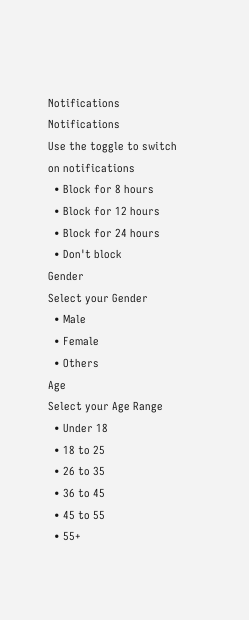Notifications
Notifications
Use the toggle to switch on notifications
  • Block for 8 hours
  • Block for 12 hours
  • Block for 24 hours
  • Don't block
Gender
Select your Gender
  • Male
  • Female
  • Others
Age
Select your Age Range
  • Under 18
  • 18 to 25
  • 26 to 35
  • 36 to 45
  • 45 to 55
  • 55+